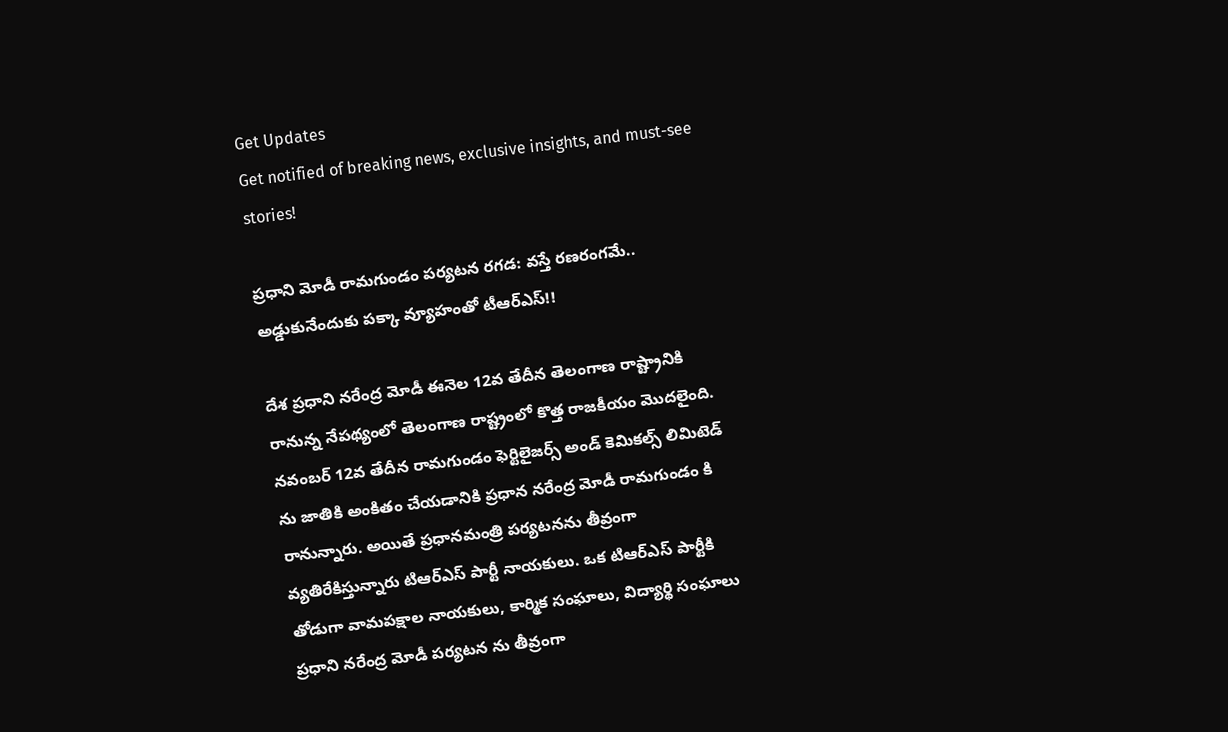Get Updates
Get notified of breaking news, exclusive insights, and must-see stories!

ప్రధాని మోడీ రామగుండం పర్యటన రగడ: వస్తే రణరంగమే.. అడ్డుకునేందుకు పక్కా వ్యూహంతో టీఆర్ఎస్!!

దేశ ప్రధాని నరేంద్ర మోడీ ఈనెల 12వ తేదీన తెలంగాణ రాష్ట్రానికి రానున్న నేపథ్యంలో తెలంగాణ రాష్ట్రంలో కొత్త రాజకీయం మొదలైంది. నవంబర్ 12వ తేదీన రామగుండం ఫెర్టిలైజర్స్ అండ్ కెమికల్స్ లిమిటెడ్ ను జాతికి అంకితం చేయడానికి ప్రధాన నరేంద్ర మోడీ రామగుండం కి రానున్నారు. అయితే ప్రధానమంత్రి పర్యటనను తీవ్రంగా వ్యతిరేకిస్తున్నారు టిఆర్ఎస్ పార్టీ నాయకులు. ఒక టిఆర్ఎస్ పార్టీకి తోడుగా వామపక్షాల నాయకులు, కార్మిక సంఘాలు, విద్యార్థి సంఘాలు ప్రధాని నరేంద్ర మోడీ పర్యటన ను తీవ్రంగా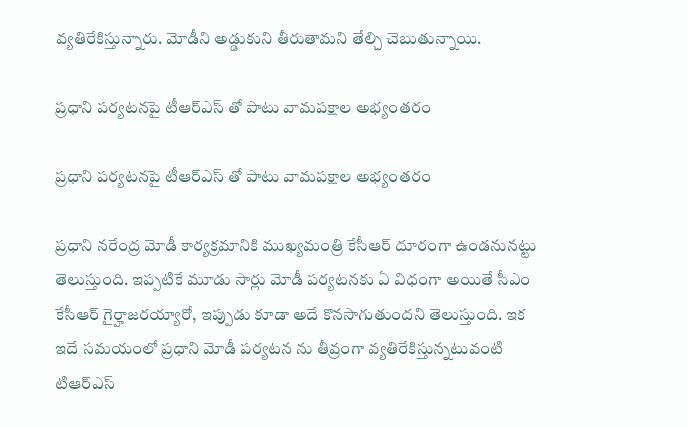వ్యతిరేకిస్తున్నారు. మోడీని అడ్డుకుని తీరుతామని తేల్చి చెబుతున్నాయి.

ప్రధాని పర్యటనపై టీఆర్ఎస్ తో పాటు వామపక్షాల అభ్యంతరం

ప్రధాని పర్యటనపై టీఆర్ఎస్ తో పాటు వామపక్షాల అభ్యంతరం

ప్రధాని నరేంద్ర మోడీ కార్యక్రమానికి ముఖ్యమంత్రి కేసీఆర్ దూరంగా ఉండనునట్టు తెలుస్తుంది. ఇప్పటికే మూడు సార్లు మోడీ పర్యటనకు ఏ విధంగా అయితే సీఎం కేసీఆర్ గైర్హాజరయ్యారో, ఇప్పుడు కూడా అదే కొనసాగుతుందని తెలుస్తుంది. ఇక ఇదే సమయంలో ప్రధాని మోడీ పర్యటన ను తీవ్రంగా వ్యతిరేకిస్తున్నటువంటి టిఆర్ఎస్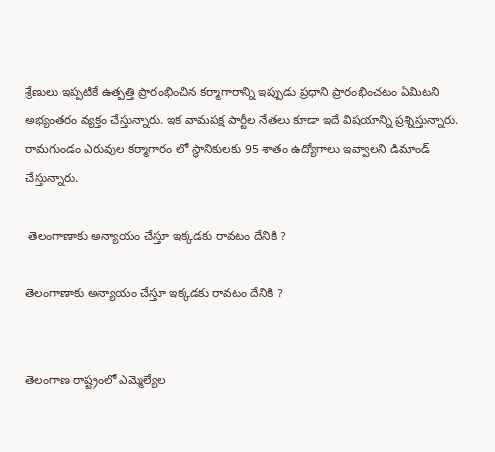శ్రేణులు ఇప్పటికే ఉత్పత్తి ప్రారంభించిన కర్మాగారాన్ని ఇప్పుడు ప్రధాని ప్రారంభించటం ఏమిటని అభ్యంతరం వ్యక్తం చేస్తున్నారు. ఇక వామపక్ష పార్టీల నేతలు కూడా ఇదే విషయాన్ని ప్రశ్నిస్తున్నారు. రామగుండం ఎరువుల కర్మాగారం లో స్థానికులకు 95 శాతం ఉద్యోగాలు ఇవ్వాలని డిమాండ్ చేస్తున్నారు.

 తెలంగాణాకు అన్యాయం చేస్తూ ఇక్కడకు రావటం దేనికి ?

తెలంగాణాకు అన్యాయం చేస్తూ ఇక్కడకు రావటం దేనికి ?


తెలంగాణ రాష్ట్రంలో ఎమ్మెల్యేల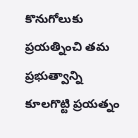కొనుగోలుకు ప్రయత్నించి తమ ప్రభుత్వాన్ని కూలగొట్టి ప్రయత్నం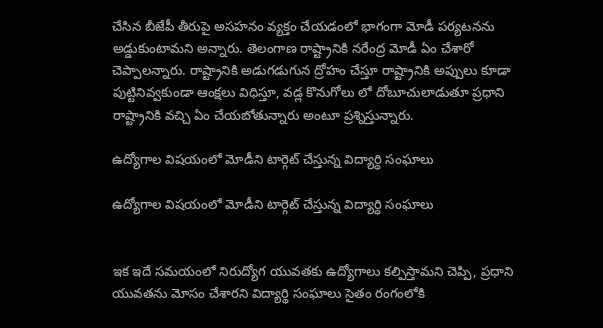చేసిన బీజేపీ తీరుపై అసహనం వ్యక్తం చేయడంలో భాగంగా మోడీ పర్యటనను అడ్డుకుంటామని అన్నారు. తెలంగాణ రాష్ట్రానికి నరేంద్ర మోడీ ఏం చేశారో చెప్పాలన్నారు. రాష్ట్రానికి అడుగడుగున ద్రోహం చేస్తూ రాష్ట్రానికి అప్పులు కూడా పుట్టినివ్వకుండా ఆంక్షలు విధిస్తూ, వడ్ల కొనుగోలు లో దోబూచులాడుతూ ప్రధాని రాష్ట్రానికి వచ్చి ఏం చేయబోతున్నారు అంటూ ప్రశ్నిస్తున్నారు.

ఉద్యోగాల విషయంలో మోడీని టార్గెట్ చేస్తున్న విద్యార్ధి సంఘాలు

ఉద్యోగాల విషయంలో మోడీని టార్గెట్ చేస్తున్న విద్యార్ధి సంఘాలు


ఇక ఇదే సమయంలో నిరుద్యోగ యువతకు ఉద్యోగాలు కల్పిస్తామని చెప్పి, ప్రధాని యువతను మోసం చేశారని విద్యార్థి సంఘాలు సైతం రంగంలోకి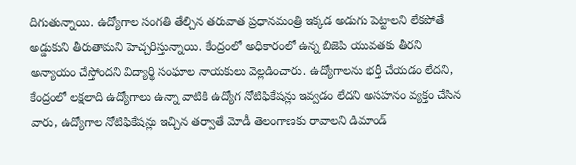దిగుతున్నాయి. ఉద్యోగాల సంగతి తేల్చిన తరువాత ప్రధానమంత్రి ఇక్కడ అడుగు పెట్టాలని లేకపోతే అడ్డుకుని తీరుతామని హెచ్చరిస్తున్నాయి. కేంద్రంలో అధికారంలో ఉన్న బిజెపి యువతకు తీరని అన్యాయం చేస్తోందని విద్యార్థి సంఘాల నాయకులు వెల్లడించారు. ఉద్యోగాలను భర్తీ చేయడం లేదని, కేంద్రంలో లక్షలాది ఉద్యోగాలు ఉన్నా వాటికి ఉద్యోగ నోటిఫికేషన్లు ఇవ్వడం లేదని అసహనం వ్యక్తం చేసిన వారు, ఉద్యోగాల నోటిఫికేషన్లు ఇచ్చిన తర్వాతే మోడీ తెలంగాణకు రావాలని డిమాండ్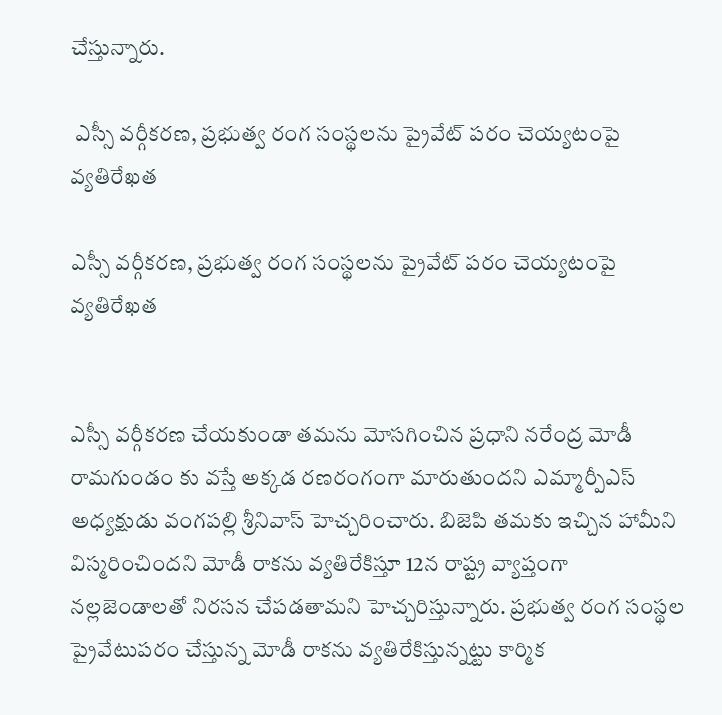చేస్తున్నారు.

 ఎస్సీ వర్గీకరణ, ప్రభుత్వ రంగ సంస్థలను ప్రైవేట్ పరం చెయ్యటంపై వ్యతిరేఖత

ఎస్సీ వర్గీకరణ, ప్రభుత్వ రంగ సంస్థలను ప్రైవేట్ పరం చెయ్యటంపై వ్యతిరేఖత


ఎస్సీ వర్గీకరణ చేయకుండా తమను మోసగించిన ప్రధాని నరేంద్ర మోడీ రామగుండం కు వస్తే అక్కడ రణరంగంగా మారుతుందని ఎమ్మార్పీఎస్ అధ్యక్షుడు వంగపల్లి శ్రీనివాస్ హెచ్చరించారు. బిజెపి తమకు ఇచ్చిన హామీని విస్మరించిందని మోడీ రాకను వ్యతిరేకిస్తూ 12న రాష్ట్ర వ్యాప్తంగా నల్లజెండాలతో నిరసన చేపడతామని హెచ్చరిస్తున్నారు. ప్రభుత్వ రంగ సంస్థల ప్రైవేటుపరం చేస్తున్న మోడీ రాకను వ్యతిరేకిస్తున్నట్టు కార్మిక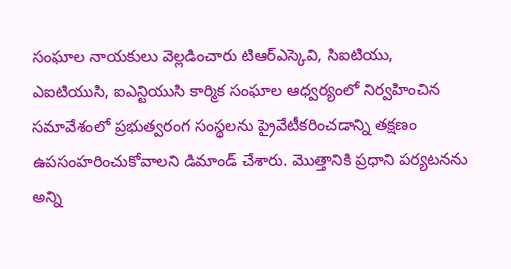సంఘాల నాయకులు వెల్లడించారు టిఆర్ఎస్కెవి, సిఐటియు, ఎఐటియుసి, ఐఎన్టియుసి కార్మిక సంఘాల ఆధ్వర్యంలో నిర్వహించిన సమావేశంలో ప్రభుత్వరంగ సంస్థలను ప్రైవేటీకరించడాన్ని తక్షణం ఉపసంహరించుకోవాలని డిమాండ్ చేశారు. మొత్తానికి ప్రధాని పర్యటనను అన్ని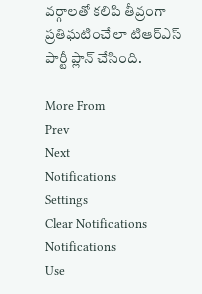వర్గాలతో కలిపి తీవ్రంగా ప్రతిఘటించేలా టిఆర్ఎస్ పార్టీ ప్లాన్ చేసింది.

More From
Prev
Next
Notifications
Settings
Clear Notifications
Notifications
Use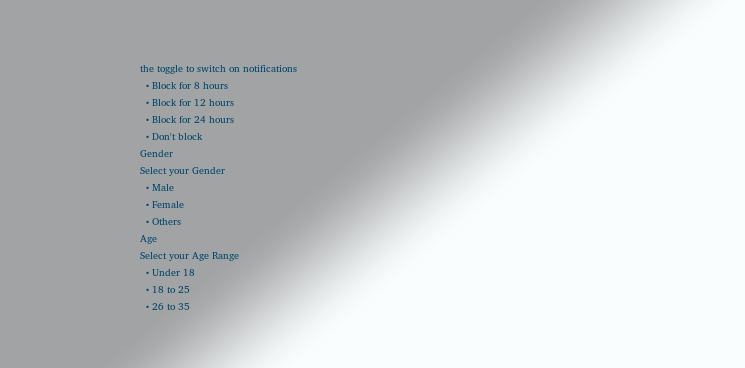the toggle to switch on notifications
  • Block for 8 hours
  • Block for 12 hours
  • Block for 24 hours
  • Don't block
Gender
Select your Gender
  • Male
  • Female
  • Others
Age
Select your Age Range
  • Under 18
  • 18 to 25
  • 26 to 35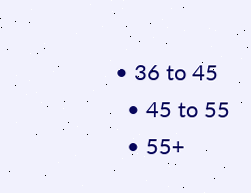• 36 to 45
  • 45 to 55
  • 55+